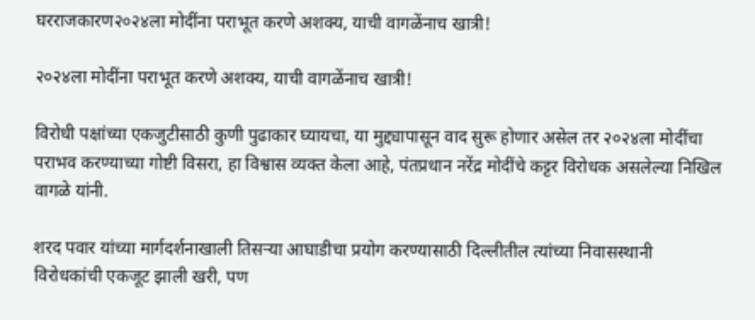घरराजकारण२०२४ला मोदींना पराभूत करणे अशक्य, याची वागळेंनाच खात्री!

२०२४ला मोदींना पराभूत करणे अशक्य, याची वागळेंनाच खात्री!

विरोधी पक्षांच्या एकजुटीसाठी कुणी पुढाकार घ्यायचा, या मुद्द्यापासून वाद सुरू होणार असेल तर २०२४ला मोदींचा पराभव करण्याच्या गोष्टी विसरा, हा विश्वास व्यक्त केला आहे, पंतप्रधान नरेंद्र मोदींचे कट्टर विरोधक असलेल्या निखिल वागळे यांनी.

शरद पवार यांच्या मार्गदर्शनाखाली तिसऱ्या आघाडीचा प्रयोग करण्यासाठी दिल्लीतील त्यांच्या निवासस्थानी विरोधकांची एकजूट झाली खरी, पण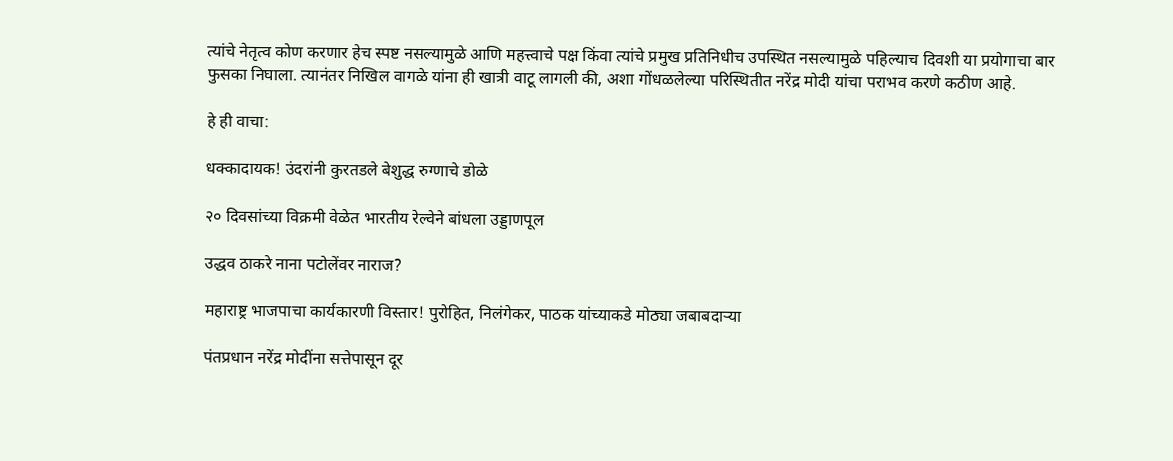त्यांचे नेतृत्व कोण करणार हेच स्पष्ट नसल्यामुळे आणि महत्त्वाचे पक्ष किंवा त्यांचे प्रमुख प्रतिनिधीच उपस्थित नसल्यामुळे पहिल्याच दिवशी या प्रयोगाचा बार फुसका निघाला. त्यानंतर निखिल वागळे यांना ही खात्री वाटू लागली की, अशा गोंधळलेल्या परिस्थितीत नरेंद्र मोदी यांचा पराभव करणे कठीण आहे.

हे ही वाचा:

धक्कादायक! उंदरांनी कुरतडले बेशुद्ध रुग्णाचे डोळे

२० दिवसांच्या विक्रमी वेळेत भारतीय रेल्वेने बांधला उड्डाणपूल

उद्धव ठाकरे नाना पटोलेंवर नाराज?

महाराष्ट्र भाजपाचा कार्यकारणी विस्तार! पुरोहित, निलंगेकर, पाठक यांच्याकडे मोठ्या जबाबदाऱ्या

पंतप्रधान नरेंद्र मोदींना सत्तेपासून दूर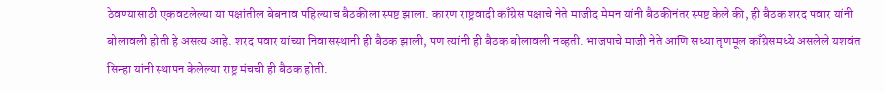ठेवण्यासाठी एकवटलेल्या या पक्षांतील बेबनाव पहिल्याच बैठकीला स्पष्ट झाला. कारण राष्ट्रवादी काँग्रेस पक्षाचे नेते माजीद मेमन यांनी बैठकीनंतर स्पष्ट केले की, ही बैठक शरद पवार यांनी बोलावली होती हे असत्य आहे. शरद पवार यांच्या निवासस्थानी ही बैठक झाली, पण त्यांनी ही बैठक बोलावली नव्हती. भाजपाचे माजी नेते आणि सध्या तृणमूल काँग्रेसमध्ये असलेले यशवंत सिन्हा यांनी स्थापन केलेल्या राष्ट्र मंचची ही बैठक होती.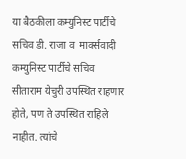या बैठकीला कम्युनिस्ट पार्टीचे सचिव डी. राजा व  मार्क्सवादी कम्युनिस्ट पार्टीचे सचिव सीताराम येचुरी उपस्थित राहणार होते, पण ते उपस्थित राहिले नाहीत. त्यांचे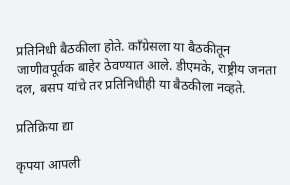प्रतिनिधी बैठकीला होते. काँग्रेसला या बैठकीतून जाणीवपूर्वक बाहेर ठेवण्यात आले. डीएमके, राष्ट्रीय जनता दल, बसप यांचे तर प्रतिनिधीही या बैठकीला नव्हते.

प्रतिक्रिया द्या

कृपया आपली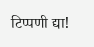टिप्पणी द्या!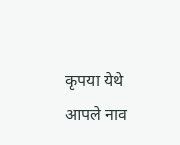कृपया येथे आपले नाव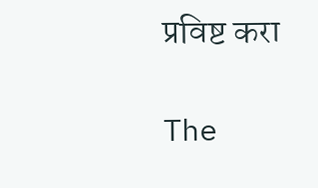प्रविष्ट करा

The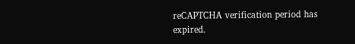reCAPTCHA verification period has expired.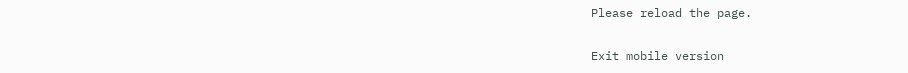Please reload the page.

Exit mobile version